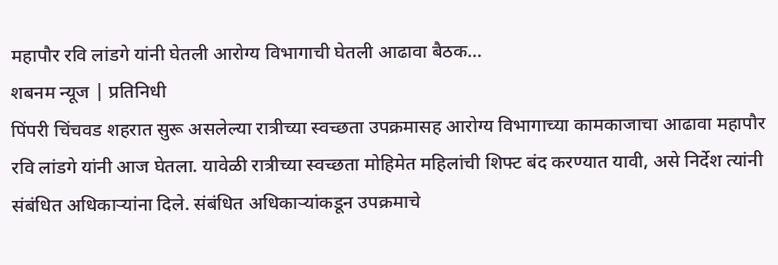महापौर रवि लांडगे यांनी घेतली आरोग्य विभागाची घेतली आढावा बैठक…
शबनम न्यूज | प्रतिनिधी
पिंपरी चिंचवड शहरात सुरू असलेल्या रात्रीच्या स्वच्छता उपक्रमासह आरोग्य विभागाच्या कामकाजाचा आढावा महापौर रवि लांडगे यांनी आज घेतला. यावेळी रात्रीच्या स्वच्छता मोहिमेत महिलांची शिफ्ट बंद करण्यात यावी, असे निर्देश त्यांनी संबंधित अधिकाऱ्यांना दिले. संबंधित अधिकाऱ्यांकडून उपक्रमाचे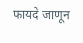फायदे जाणून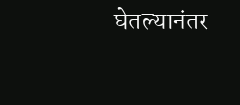घेतल्यानंतर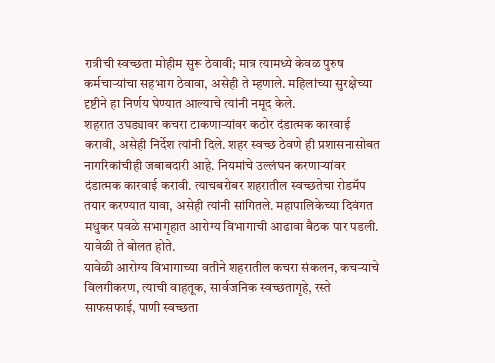रात्रीची स्वच्छता मोहीम सुरू ठेवावी; मात्र त्यामध्ये केवळ पुरुष कर्मचाऱ्यांचा सहभाग ठेवावा, असेही ते म्हणाले. महिलांच्या सुरक्षेच्या दृष्टीने हा निर्णय घेण्यात आल्याचे त्यांनी नमूद केले.
शहरात उघड्यावर कचरा टाकणाऱ्यांवर कठोर दंडात्मक कारवाई करावी, असेही निर्देश त्यांनी दिले. शहर स्वच्छ ठेवणे ही प्रशासनासोबत नागरिकांचीही जबाबदारी आहे. नियमांचे उल्लंघन करणाऱ्यांवर दंडात्मक कारवाई करावी. त्याचबरोबर शहरातील स्वच्छतेचा रोडमॅप तयार करण्यात यावा, असेही त्यांनी सांगितले. महापालिकेच्या दिवंगत मधुकर पवळे सभागृहात आरोग्य विभागाची आढावा बैठक पार पडली. यावेळी ते बोलत होते.
यावेळी आरोग्य विभागाच्या वतीने शहरातील कचरा संकलन, कचऱ्याचे विलगीकरण, त्याची वाहतूक, सार्वजनिक स्वच्छतागृहे, रस्ते साफसफाई, पाणी स्वच्छता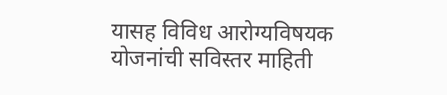यासह विविध आरोग्यविषयक योजनांची सविस्तर माहिती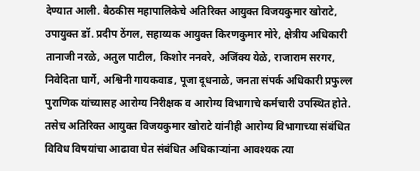देण्यात आली. बैठकीस महापालिकेचे अतिरिक्त आयुक्त विजयकुमार खोराटे, उपायुक्त डॉ. प्रदीप ठेंगल, सहाय्यक आयुक्त किरणकुमार मोरे, क्षेत्रीय अधिकारी तानाजी नरळे, अतुल पाटील, किशोर ननवरे, अजिंक्य येळे, राजाराम सरगर, निवेदिता घार्गे, अश्विनी गायकवाड, पूजा दूधनाळे, जनता संपर्क अधिकारी प्रफुल्ल पुराणिक यांच्यासह आरोग्य निरीक्षक व आरोग्य विभागाचे कर्मचारी उपस्थित होते.
तसेच अतिरिक्त आयुक्त विजयकुमार खोराटे यांनीही आरोग्य विभागाच्या संबंधित विविध विषयांचा आढावा घेत संबंधित अधिकाऱ्यांना आवश्यक त्या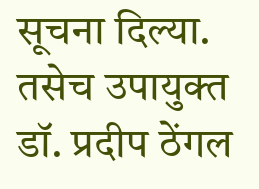सूचना दिल्या. तसेच उपायुक्त डॉ. प्रदीप ठेंगल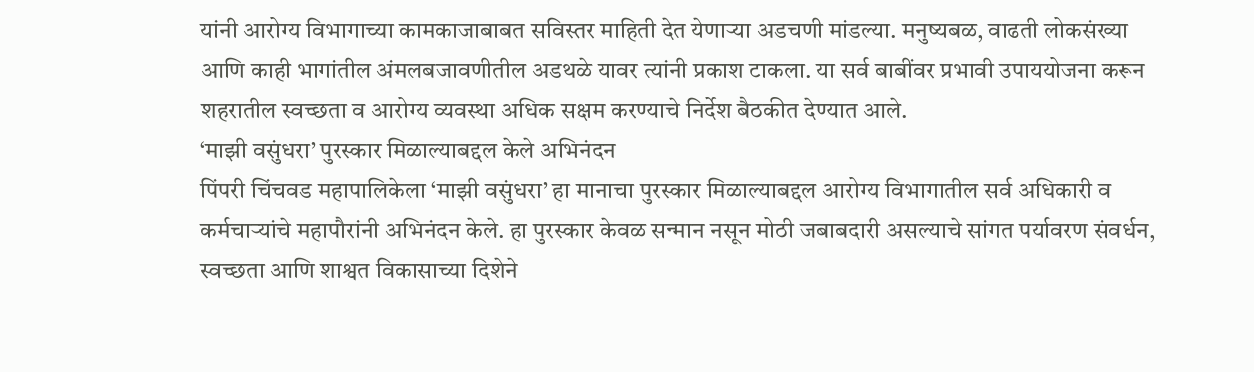यांनी आरोग्य विभागाच्या कामकाजाबाबत सविस्तर माहिती देत येणाऱ्या अडचणी मांडल्या. मनुष्यबळ, वाढती लोकसंख्या आणि काही भागांतील अंमलबजावणीतील अडथळे यावर त्यांनी प्रकाश टाकला. या सर्व बाबींवर प्रभावी उपाययोजना करून शहरातील स्वच्छता व आरोग्य व्यवस्था अधिक सक्षम करण्याचे निर्देश बैठकीत देण्यात आले.
‘माझी वसुंधरा’ पुरस्कार मिळाल्याबद्दल केले अभिनंदन
पिंपरी चिंचवड महापालिकेला ‘माझी वसुंधरा’ हा मानाचा पुरस्कार मिळाल्याबद्दल आरोग्य विभागातील सर्व अधिकारी व कर्मचाऱ्यांचे महापौरांनी अभिनंदन केले. हा पुरस्कार केवळ सन्मान नसून मोठी जबाबदारी असल्याचे सांगत पर्यावरण संवर्धन, स्वच्छता आणि शाश्वत विकासाच्या दिशेने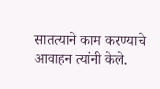सातत्याने काम करण्याचे आवाहन त्यांनी केले.